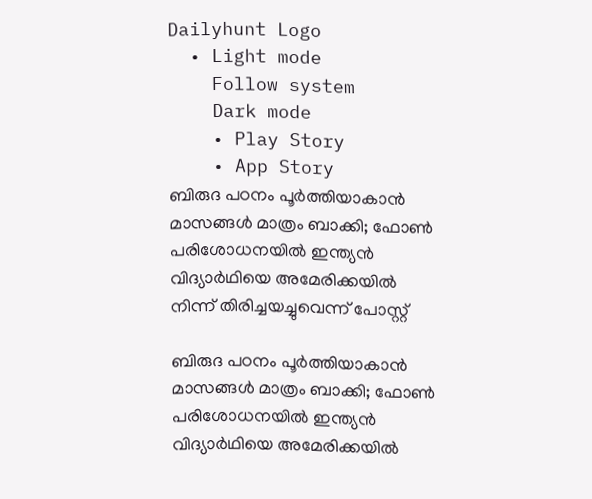Dailyhunt Logo
  • Light mode
    Follow system
    Dark mode
    • Play Story
    • App Story
ബിരുദ പഠനം പൂര്‍ത്തിയാകാൻ മാസങ്ങള്‍ മാത്രം ബാക്കി; ഫോണ്‍ പരിശോധനയില്‍ ഇന്ത്യൻ വിദ്യാര്‍ഥിയെ അമേരിക്കയില്‍ നിന്ന് തിരിച്ചയച്ചുവെന്ന് പോസ്റ്റ്

ബിരുദ പഠനം പൂര്‍ത്തിയാകാൻ മാസങ്ങള്‍ മാത്രം ബാക്കി; ഫോണ്‍ പരിശോധനയില്‍ ഇന്ത്യൻ വിദ്യാര്‍ഥിയെ അമേരിക്കയില്‍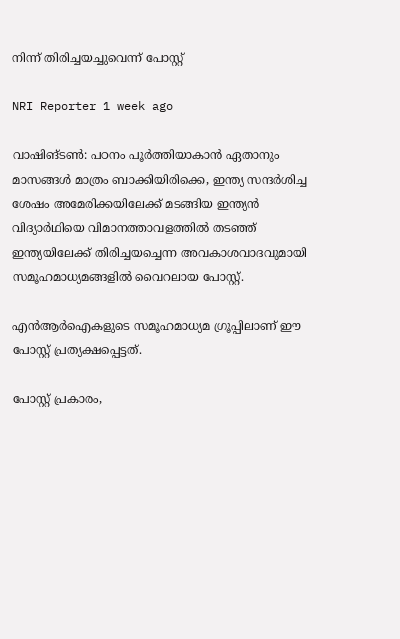നിന്ന് തിരിച്ചയച്ചുവെന്ന് പോസ്റ്റ്

NRI Reporter 1 week ago

വാഷിങ്ടണ്‍: പഠനം പൂർത്തിയാകാൻ ഏതാനും മാസങ്ങള്‍ മാത്രം ബാക്കിയിരിക്കെ, ഇന്ത്യ സന്ദർശിച്ച ശേഷം അമേരിക്കയിലേക്ക് മടങ്ങിയ ഇന്ത്യൻ വിദ്യാർഥിയെ വിമാനത്താവളത്തില്‍ തടഞ്ഞ് ഇന്ത്യയിലേക്ക് തിരിച്ചയച്ചെന്ന അവകാശവാദവുമായി സമൂഹമാധ്യമങ്ങളില്‍ വൈറലായ പോസ്റ്റ്.

എൻആർഐകളുടെ സമൂഹമാധ്യമ ഗ്രൂപ്പിലാണ് ഈ പോസ്റ്റ് പ്രത്യക്ഷപ്പെട്ടത്.

പോസ്റ്റ് പ്രകാരം,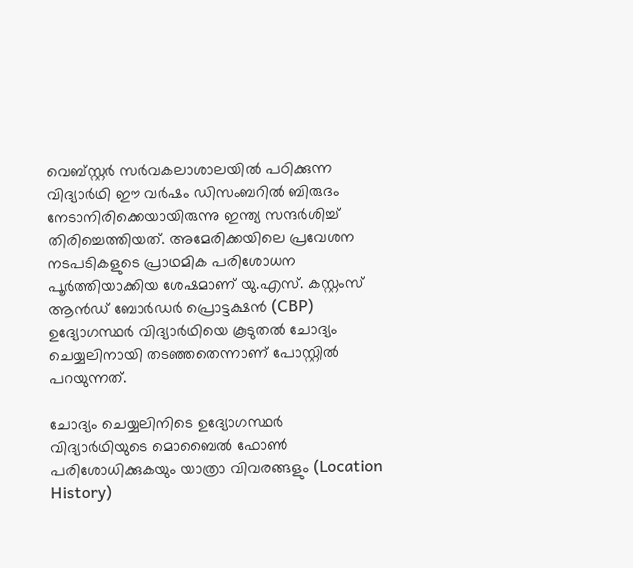വെബ്സ്റ്റർ സർവകലാശാലയില്‍ പഠിക്കുന്ന വിദ്യാർഥി ഈ വർഷം ഡിസംബറില്‍ ബിരുദം നേടാനിരിക്കെയായിരുന്നു ഇന്ത്യ സന്ദർശിച്ച്‌ തിരിച്ചെത്തിയത്. അമേരിക്കയിലെ പ്രവേശന നടപടികളുടെ പ്രാഥമിക പരിശോധന പൂർത്തിയാക്കിയ ശേഷമാണ് യു.എസ്. കസ്റ്റംസ് ആൻഡ് ബോർഡർ പ്രൊട്ടക്ഷൻ (CBP) ഉദ്യോഗസ്ഥർ വിദ്യാർഥിയെ കൂടുതല്‍ ചോദ്യം ചെയ്യലിനായി തടഞ്ഞതെന്നാണ് പോസ്റ്റില്‍ പറയുന്നത്.

ചോദ്യം ചെയ്യലിനിടെ ഉദ്യോഗസ്ഥർ വിദ്യാർഥിയുടെ മൊബൈല്‍ ഫോണ്‍ പരിശോധിക്കുകയും യാത്രാ വിവരങ്ങളും (Location History)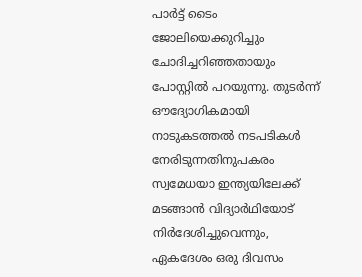പാർട്ട് ടൈം ജോലിയെക്കുറിച്ചും ചോദിച്ചറിഞ്ഞതായും പോസ്റ്റില്‍ പറയുന്നു. തുടർന്ന് ഔദ്യോഗികമായി നാടുകടത്തല്‍ നടപടികള്‍ നേരിടുന്നതിനുപകരം സ്വമേധയാ ഇന്ത്യയിലേക്ക് മടങ്ങാൻ വിദ്യാർഥിയോട് നിർദേശിച്ചുവെന്നും, ഏകദേശം ഒരു ദിവസം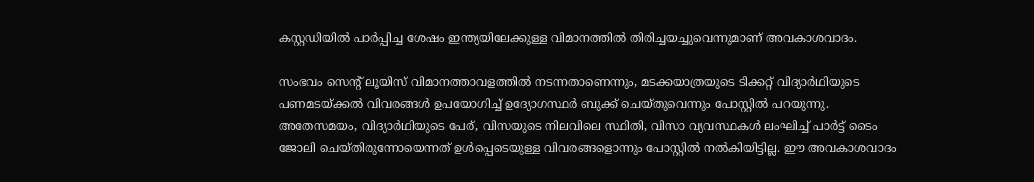കസ്റ്റഡിയില്‍ പാർപ്പിച്ച ശേഷം ഇന്ത്യയിലേക്കുള്ള വിമാനത്തില്‍ തിരിച്ചയച്ചുവെന്നുമാണ് അവകാശവാദം.

സംഭവം സെന്റ് ലൂയിസ് വിമാനത്താവളത്തില്‍ നടന്നതാണെന്നും, മടക്കയാത്രയുടെ ടിക്കറ്റ് വിദ്യാർഥിയുടെ പണമടയ്ക്കല്‍ വിവരങ്ങള്‍ ഉപയോഗിച്ച്‌ ഉദ്യോഗസ്ഥർ ബുക്ക് ചെയ്തുവെന്നും പോസ്റ്റില്‍ പറയുന്നു. അതേസമയം, വിദ്യാർഥിയുടെ പേര്, വിസയുടെ നിലവിലെ സ്ഥിതി, വിസാ വ്യവസ്ഥകള്‍ ലംഘിച്ച്‌ പാർട്ട് ടൈം ജോലി ചെയ്തിരുന്നോയെന്നത് ഉള്‍പ്പെടെയുള്ള വിവരങ്ങളൊന്നും പോസ്റ്റില്‍ നല്‍കിയിട്ടില്ല. ഈ അവകാശവാദം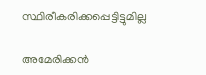സ്ഥിരീകരിക്കപ്പെട്ടിട്ടുമില്ല

അമേരിക്കൻ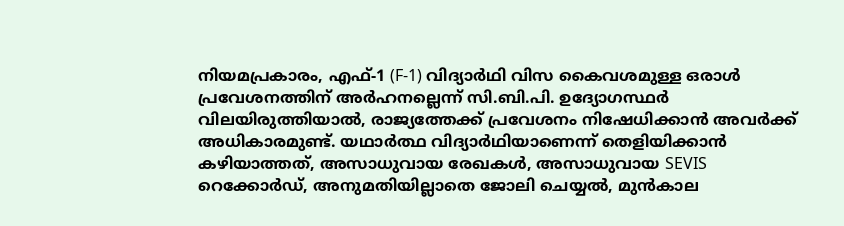നിയമപ്രകാരം, എഫ്-1 (F-1) വിദ്യാർഥി വിസ കൈവശമുള്ള ഒരാള്‍ പ്രവേശനത്തിന് അർഹനല്ലെന്ന് സി.ബി.പി. ഉദ്യോഗസ്ഥർ വിലയിരുത്തിയാല്‍, രാജ്യത്തേക്ക് പ്രവേശനം നിഷേധിക്കാൻ അവർക്ക് അധികാരമുണ്ട്. യഥാർത്ഥ വിദ്യാർഥിയാണെന്ന് തെളിയിക്കാൻ കഴിയാത്തത്, അസാധുവായ രേഖകള്‍, അസാധുവായ SEVIS റെക്കോർഡ്, അനുമതിയില്ലാതെ ജോലി ചെയ്യല്‍, മുൻകാല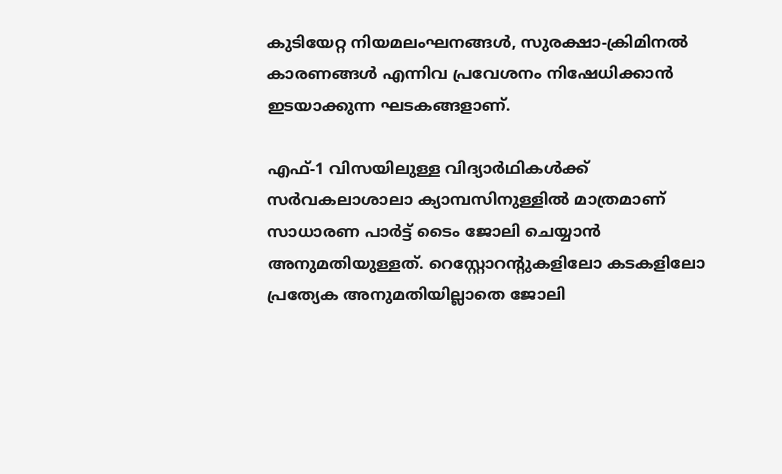കുടിയേറ്റ നിയമലംഘനങ്ങള്‍, സുരക്ഷാ-ക്രിമിനല്‍ കാരണങ്ങള്‍ എന്നിവ പ്രവേശനം നിഷേധിക്കാൻ ഇടയാക്കുന്ന ഘടകങ്ങളാണ്.

എഫ്-1 വിസയിലുള്ള വിദ്യാർഥികള്‍ക്ക് സർവകലാശാലാ ക്യാമ്പസിനുള്ളില്‍ മാത്രമാണ് സാധാരണ പാർട്ട് ടൈം ജോലി ചെയ്യാൻ അനുമതിയുള്ളത്. റെസ്റ്റോറന്റുകളിലോ കടകളിലോ പ്രത്യേക അനുമതിയില്ലാതെ ജോലി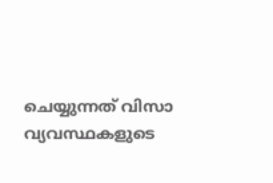ചെയ്യുന്നത് വിസാ വ്യവസ്ഥകളുടെ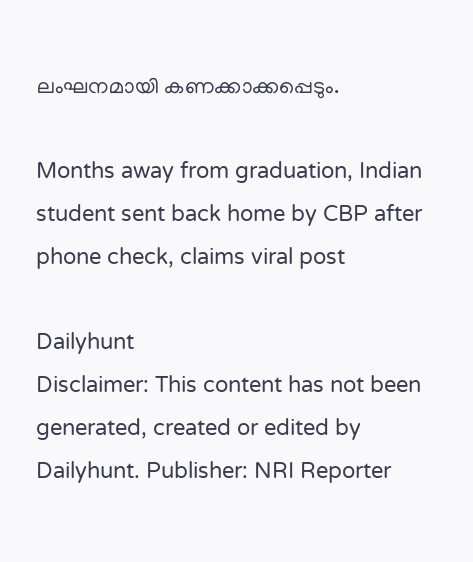ലംഘനമായി കണക്കാക്കപ്പെടും.

Months away from graduation, Indian student sent back home by CBP after phone check, claims viral post

Dailyhunt
Disclaimer: This content has not been generated, created or edited by Dailyhunt. Publisher: NRI Reporter